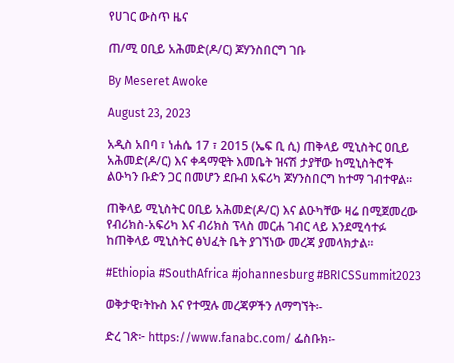የሀገር ውስጥ ዜና

ጠ/ሚ ዐቢይ አሕመድ(ዶ/ር) ጆሃንስበርግ ገቡ

By Meseret Awoke

August 23, 2023

አዲስ አበባ ፣ ነሐሴ 17 ፣ 2015 (ኤፍ ቢ ሲ) ጠቅላይ ሚኒስትር ዐቢይ አሕመድ(ዶ/ር) እና ቀዳማዊት እመቤት ዝናሽ ታያቸው ከሚኒስትሮች ልዑካን ቡድን ጋር በመሆን ደቡብ አፍሪካ ጆሃንስበርግ ከተማ ገብተዋል።

ጠቅላይ ሚኒስትር ዐቢይ አሕመድ(ዶ/ር) እና ልዑካቸው ዛሬ በሚጀመረው የብሪክስ-አፍሪካ እና ብሪክስ ፕላስ መርሐ ገብር ላይ እንደሚሳተፉ ከጠቅላይ ሚኒስትር ፅህፈት ቤት ያገኘነው መረጃ ያመላክታል፡፡

#Ethiopia #SouthAfrica #johannesburg #BRICSSummit2023

ወቅታዊ፣ትኩስ እና የተሟሉ መረጃዎችን ለማግኘት፡-

ድረ ገጽ፦ https://www.fanabc.com/ ፌስቡክ፡-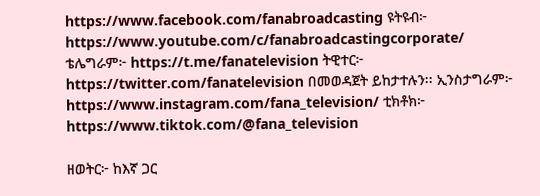https://www.facebook.com/fanabroadcasting ዩትዩብ፦ https://www.youtube.com/c/fanabroadcastingcorporate/ ቴሌግራም፦ https://t.me/fanatelevision ትዊተር፦ https://twitter.com/fanatelevision በመወዳጀት ይከታተሉን፡፡ ኢንስታግራም፦ https://www.instagram.com/fana_television/ ቲክቶክ፦ https://www.tiktok.com/@fana_television

ዘወትር፦ ከእኛ ጋር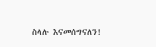ስላሉ እናመሰግናለን!